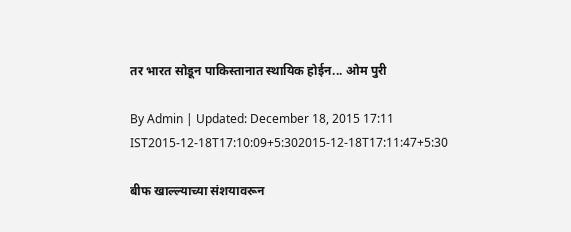तर भारत सोडून पाकिस्तानात स्थायिक होईन... ओम पुरी

By Admin | Updated: December 18, 2015 17:11 IST2015-12-18T17:10:09+5:302015-12-18T17:11:47+5:30

बीफ खाल्ल्याच्या संशयावरून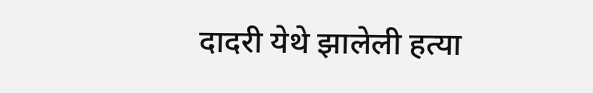दादरी येथे झालेली हत्या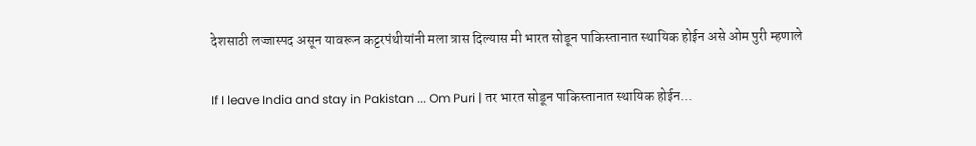देशसाठी लज्जास्पद असून यावरून कट्टरपंथीयांनी मला त्रास दिल्यास मी भारत सोडून पाकिस्तानात स्थायिक होईन असे ओम पुरी म्हणाले

If I leave India and stay in Pakistan ... Om Puri | तर भारत सोडून पाकिस्तानात स्थायिक होईन...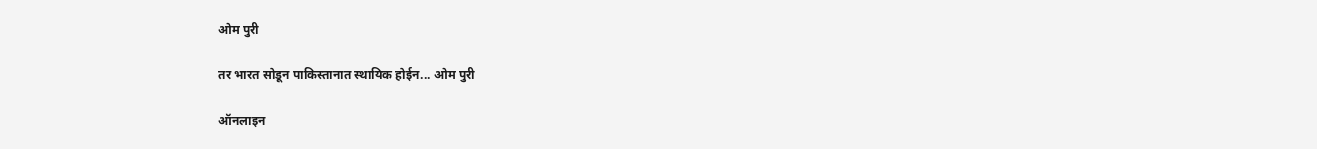ओम पुरी

तर भारत सोडून पाकिस्तानात स्थायिक होईन... ओम पुरी

ऑनलाइन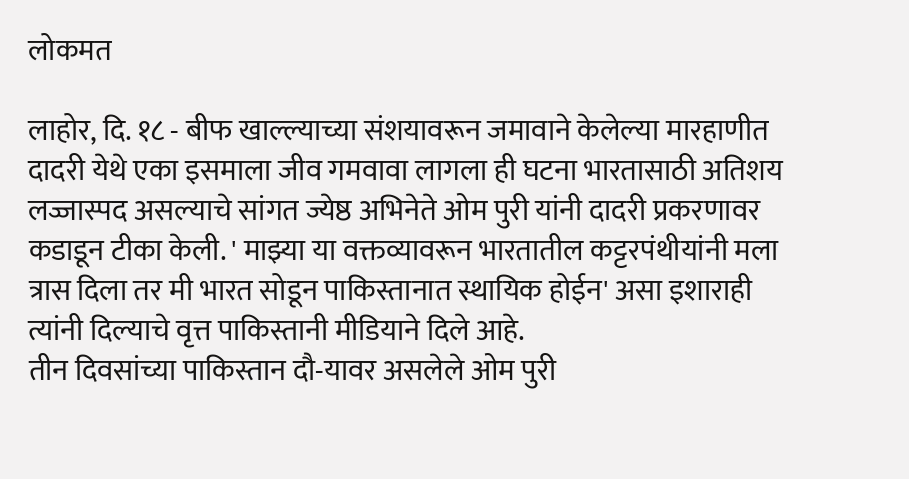लोकमत

लाहोर, दि. १८ - बीफ खाल्ल्याच्या संशयावरून जमावाने केलेल्या मारहाणीत दादरी येथे एका इसमाला जीव गमवावा लागला ही घटना भारतासाठी अतिशय लज्जास्पद असल्याचे सांगत ज्येष्ठ अभिनेते ओम पुरी यांनी दादरी प्रकरणावर कडाडून टीका केली. ' माझ्या या वक्तव्यावरून भारतातील कट्टरपंथीयांनी मला त्रास दिला तर मी भारत सोडून पाकिस्तानात स्थायिक होईन' असा इशाराही त्यांनी दिल्याचे वृत्त पाकिस्तानी मीडियाने दिले आहे.
तीन दिवसांच्या पाकिस्तान दौ-यावर असलेले ओम पुरी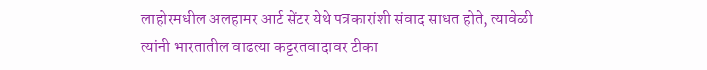लाहोरमधील अलहामर आर्ट सेंटर येथे पत्रकारांशी संवाद साधत होते, त्यावेळी त्यांनी भारतातील वाढत्या कट्टरतवादावर टीका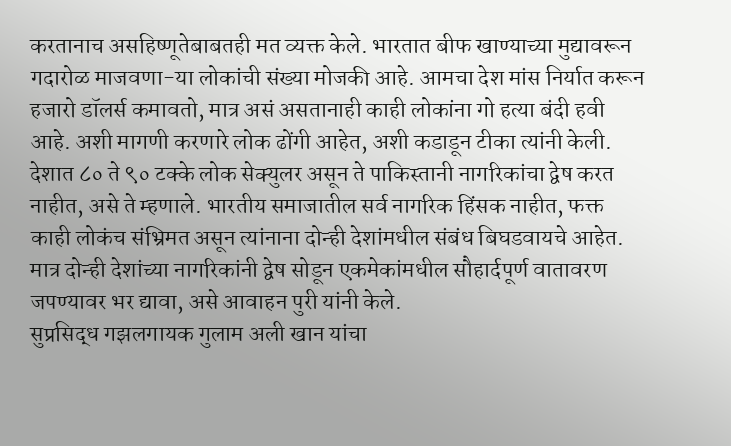करतानाच असहिष्णूतेबाबतही मत व्यक्त केले. भारतात बीफ खाण्याच्या मुद्यावरून गदारोळ माजवणा-या लोकांची संख्या मोजकी आहे. आमचा देश मांस निर्यात करून हजारो डॉलर्स कमावतो, मात्र असं असतानाही काही लोकांना गो हत्या बंदी हवी आहे. अशी मागणी करणारे लोक ढोंगी आहेत, अशी कडाडून टीका त्यांनी केली.
देशात ८० ते ९० टक्के लोक सेक्युलर असून ते पाकिस्तानी नागरिकांचा द्वेष करत नाहीत, असे ते म्हणाले. भारतीय समाजातील सर्व नागरिक हिंसक नाहीत, फक्त काही लोकंच संभ्रिमत असून त्यांनाना दोन्ही देशांमधील संबंध बिघडवायचे आहेत. मात्र दोन्ही देशांच्या नागरिकांनी द्वेष सोडून एकमेकांमधील सौहार्दपूर्ण वातावरण जपण्यावर भर द्यावा, असे आवाहन पुरी यांनी केले.
सुप्रसिद्ध गझलगायक गुलाम अली खान यांचा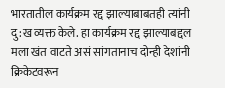भारतातील कार्यक्रम रद्द झाल्याबाबतही त्यांनी दु:ख व्यक्त केले. हा कार्यक्रम रद्द झाल्याबद्दल मला खंत वाटते असं सांगतानाच दोन्ही देशांनी क्रिकेटवरून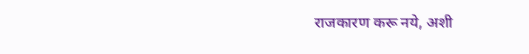राजकारण करू नये, अशी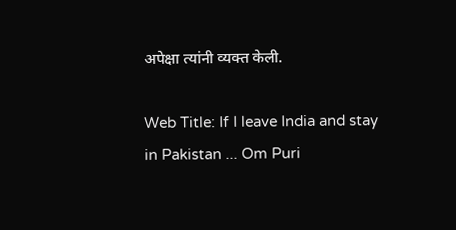अपेक्षा त्यांनी व्यक्त केली.

Web Title: If I leave India and stay in Pakistan ... Om Puri